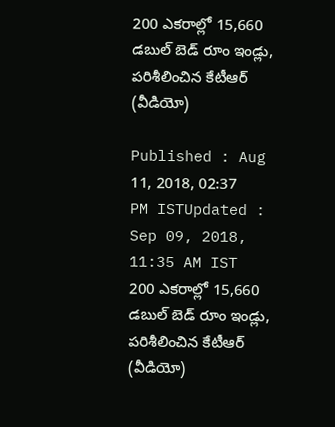200 ఎకరాల్లో 15,660 డబుల్ బెడ్ రూం ఇండ్లు, పరిశీలించిన కేటీఆర్ (వీడియో)

Published : Aug 11, 2018, 02:37 PM ISTUpdated : Sep 09, 2018, 11:35 AM IST
200 ఎకరాల్లో 15,660 డబుల్ బెడ్ రూం ఇండ్లు, పరిశీలించిన కేటీఆర్ (వీడియో)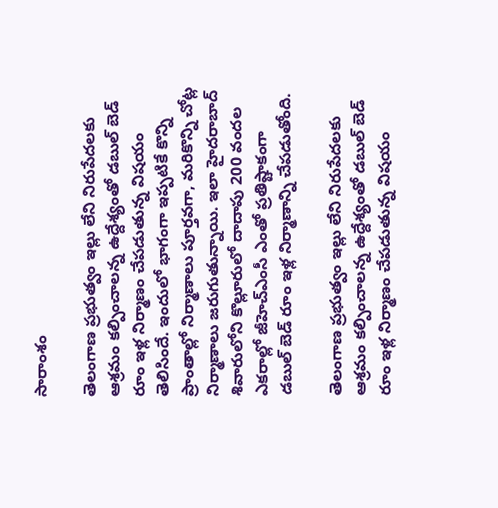సారాంశం

తెలంగాణ ప్రభుత్వం ఇల్లు లేని నిరుపేదలకు ఆశ్రమం కల్పించాలన్న ఉద్దేశ్యంతో డబుల్ బెడ్ రూం ఇళ్ల నిర్మాణం చేపడుతున్న విషయం తెలిసిందే. ఇందులో భాగంగా ఇప్పటికే కొన్ని ప్రాంతాల్లో నిర్మాణాలు పూర్తవగా, మరికొన్ని చోట్ల నిర్మాణాలు జరుగుతున్నాయి. ఇలా హైదరాబాద్ శివారులోని కొల్లూరులో దాదాపు 200 వందల ఎకరాల్లో జీహెచ్‌ఎంసీ ఎంతో ప్రతిష్టాకంగా డబుల్ బెడ్ రూం ఇళ్ల నిర్మాణాన్ని చేపడుతోంది.

తెలంగాణ ప్రభుత్వం ఇల్లు లేని నిరుపేదలకు ఆశ్రమం కల్పించాలన్న ఉద్దేశ్యంతో డబుల్ బెడ్ రూం ఇళ్ల నిర్మాణం చేపడుతున్న విషయం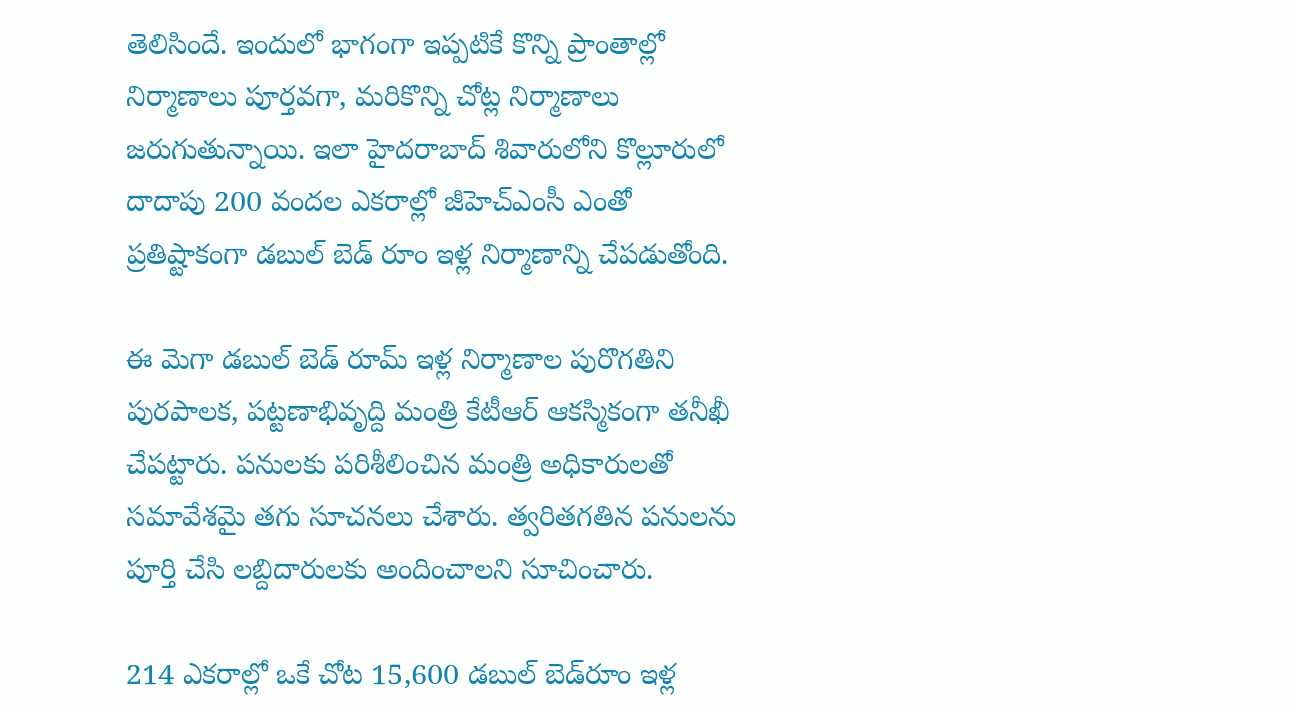తెలిసిందే. ఇందులో భాగంగా ఇప్పటికే కొన్ని ప్రాంతాల్లో నిర్మాణాలు పూర్తవగా, మరికొన్ని చోట్ల నిర్మాణాలు జరుగుతున్నాయి. ఇలా హైదరాబాద్ శివారులోని కొల్లూరులో దాదాపు 200 వందల ఎకరాల్లో జీహెచ్‌ఎంసీ ఎంతో ప్రతిష్టాకంగా డబుల్ బెడ్ రూం ఇళ్ల నిర్మాణాన్ని చేపడుతోంది.

ఈ మెగా డబుల్ బెడ్ రూమ్ ఇళ్ల నిర్మాణాల పురొగతిని పురపాలక, పట్టణాభివృద్ది మంత్రి కేటీఆర్ ఆకస్మికంగా తనీఖీ చేపట్టారు. పనులకు పరిశీలించిన మంత్రి అధికారులతో సమావేశమై తగు సూచనలు చేశారు. త్వరితగతిన పనులను పూర్తి చేసి లబ్దిదారులకు అందించాలని సూచించారు.

214 ఎకరాల్లో ఒకే చోట 15,600 డ‌బుల్ బెడ్‌రూం ఇళ్ల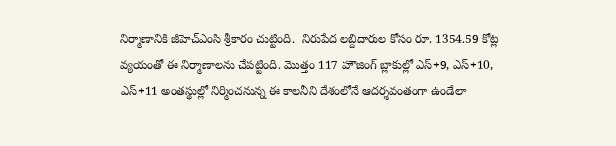నిర్మాణానికి జీహెచ్ఎంసి శ్రీకారం చుట్టింది.  నిరుపేద ల‌బ్దిదారుల కోసం రూ. 1354.59 కోట్ల వ్య‌యంతో ఈ నిర్మాణాలను చేపట్టింది. మొత్తం 117 హౌజింగ్ బ్లాకుల్లో ఎస్+9, ఎస్‌+10, ఎస్‌+11 అంత‌స్థుల్లో నిర్మించనున్న ఈ కాల‌నీని దేశంలోనే ఆద‌ర్శ‌వంతంగా ఉండేలా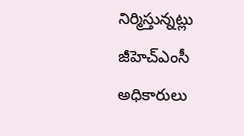నిర్మిస్తున్నట్లు జీహెచ్‌ఎంసీ అధికారులు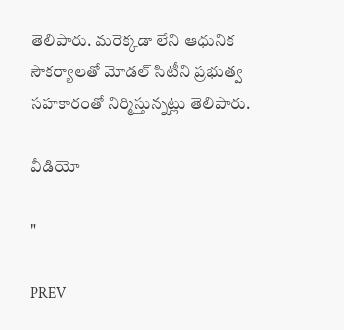తెలిపారు. మ‌రెక్క‌డా లేని ఆధునిక సౌక‌ర్యాల‌తో మోడ‌ల్ సిటీని ప్రభుత్వ సహకారంతో నిర్మిస్తున్నట్లు తెలిపారు.

వీడియో

"

PREV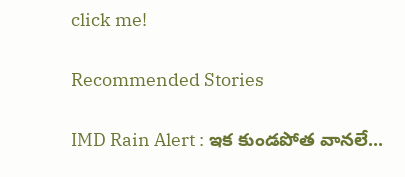click me!

Recommended Stories

IMD Rain Alert : ఇక కుండపోత వానలే...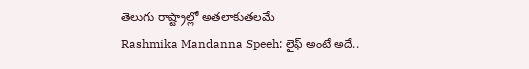తెలుగు రాష్ట్రాల్లో అతలాకుతలమే
Rashmika Mandanna Speeh: లైఫ్ అంటే అదే..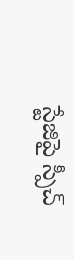స్టేజిపై స్పీచ్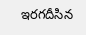ఇరగదీసిన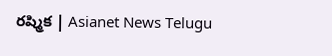రష్మిక | Asianet News Telugu